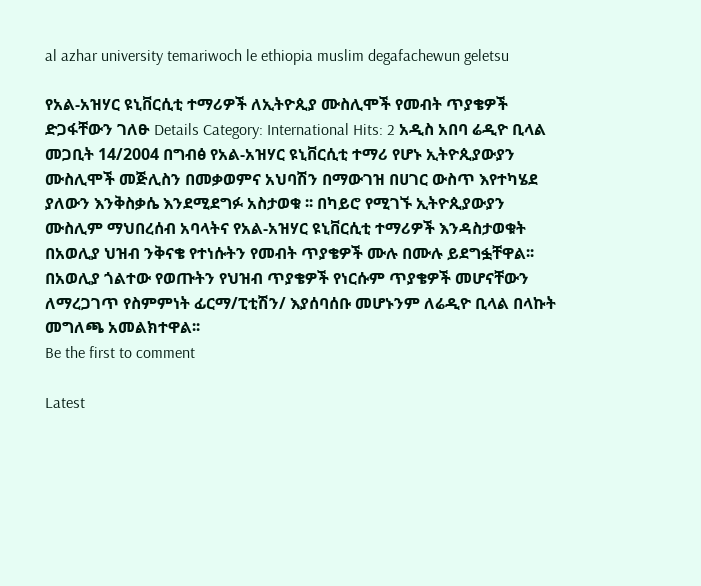al azhar university temariwoch le ethiopia muslim degafachewun geletsu

የአል-አዝሃር ዩኒቨርሲቲ ተማሪዎች ለኢትዮጲያ ሙስሊሞች የመብት ጥያቄዎች ድጋፋቸውን ገለፁ Details Category: International Hits: 2 አዲስ አበባ ሬዲዮ ቢላል መጋቢት 14/2004 በግብፅ የአል-አዝሃር ዩኒቨርሲቲ ተማሪ የሆኑ ኢትዮጲያውያን ሙስሊሞች መጅሊስን በመቃወምና አህባሽን በማውገዝ በሀገር ውስጥ እየተካሄደ ያለውን እንቅስቃሴ እንደሚደግፉ አስታወቁ ፡፡ በካይሮ የሚገኙ ኢትዮጲያውያን ሙስሊም ማህበረሰብ አባላትና የአል-አዝሃር ዩኒቨርሲቲ ተማሪዎች እንዳስታወቁት በአወሊያ ህዝብ ንቅናቄ የተነሱትን የመብት ጥያቄዎች ሙሉ በሙሉ ይደግፏቸዋል፡፡ በአወሊያ ጎልተው የወጡትን የህዝብ ጥያቄዎች የነርሱም ጥያቄዎች መሆናቸውን ለማረጋገጥ የስምምነት ፊርማ/ፒቲሽን/ እያሰባሰቡ መሆኑንም ለሬዲዮ ቢላል በላኩት መግለጫ አመልክተዋል፡፡
Be the first to comment

Latest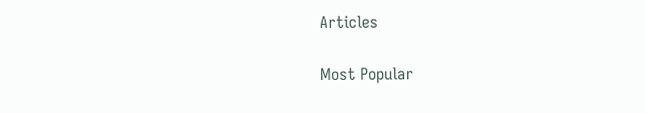Articles

Most Popular